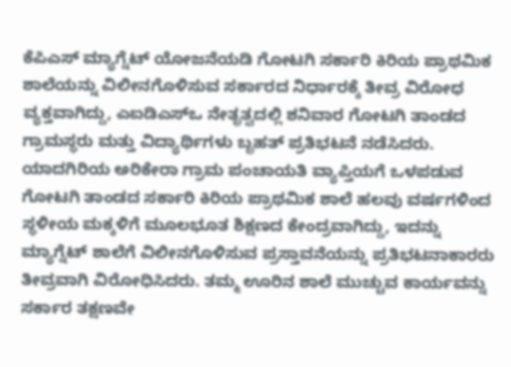ಕೆಪಿಎಸ್ ಮ್ಯಾಗ್ನೆಟ್ ಯೋಜನೆಯಡಿ ಗೋಟಗಿ ಸರ್ಕಾರಿ ಕಿರಿಯ ಪ್ರಾಥಮಿಕ ಶಾಲೆಯನ್ನು ವಿಲೀನಗೊಳಿಸುವ ಸರ್ಕಾರದ ನಿರ್ಧಾರಕ್ಕೆ ತೀವ್ರ ವಿರೋಧ ವ್ಯಕ್ತವಾಗಿದ್ದು, ಎಐಡಿಎಸ್ಒ ನೇತೃತ್ವದಲ್ಲಿ ಶನಿವಾರ ಗೋಟಗಿ ತಾಂಡದ ಗ್ರಾಮಸ್ಥರು ಮತ್ತು ವಿದ್ಯಾರ್ಥಿಗಳು ಬೃಹತ್ ಪ್ರತಿಭಟನೆ ನಡೆಸಿದರು.
ಯಾದಗಿರಿಯ ಅರಿಕೇರಾ ಗ್ರಾಮ ಪಂಚಾಯತಿ ವ್ಯಾಪ್ತಿಯಗೆ ಒಳಪಡುವ ಗೋಟಗಿ ತಾಂಡದ ಸರ್ಕಾರಿ ಕಿರಿಯ ಪ್ರಾಥಮಿಕ ಶಾಲೆ ಹಲವು ವರ್ಷಗಳಿಂದ ಸ್ಥಳೀಯ ಮಕ್ಕಳಿಗೆ ಮೂಲಭೂತ ಶಿಕ್ಷಣದ ಕೇಂದ್ರವಾಗಿದ್ದು, ಇದನ್ನು ಮ್ಯಾಗ್ನೆಟ್ ಶಾಲೆಗೆ ವಿಲೀನಗೊಳಿಸುವ ಪ್ರಸ್ತಾವನೆಯನ್ನು ಪ್ರತಿಭಟನಾಕಾರರು ತೀವ್ರವಾಗಿ ವಿರೋಧಿಸಿದರು. ತಮ್ಮ ಊರಿನ ಶಾಲೆ ಮುಚ್ಚುವ ಕಾರ್ಯವನ್ನು ಸರ್ಕಾರ ತಕ್ಷಣವೇ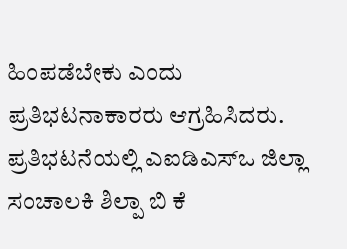ಹಿಂಪಡೆಬೇಕು ಎಂದು ಪ್ರತಿಭಟನಾಕಾರರು ಆಗ್ರಹಿಸಿದರು.
ಪ್ರತಿಭಟನೆಯಲ್ಲಿ ಎಐಡಿಎಸ್ಒ ಜಿಲ್ಲಾ ಸಂಚಾಲಕಿ ಶಿಲ್ಪಾ ಬಿ ಕೆ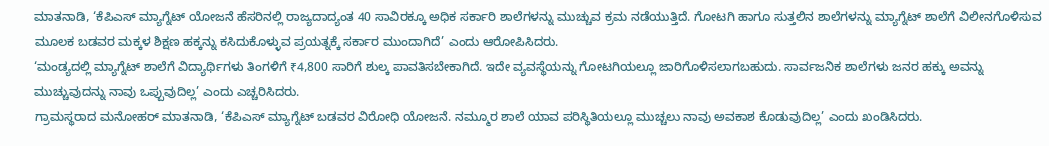ಮಾತನಾಡಿ, ‘ಕೆಪಿಎಸ್ ಮ್ಯಾಗ್ನೆಟ್ ಯೋಜನೆ ಹೆಸರಿನಲ್ಲಿ ರಾಜ್ಯದಾದ್ಯಂತ 40 ಸಾವಿರಕ್ಕೂ ಅಧಿಕ ಸರ್ಕಾರಿ ಶಾಲೆಗಳನ್ನು ಮುಚ್ಚುವ ಕ್ರಮ ನಡೆಯುತ್ತಿದೆ. ಗೋಟಗಿ ಹಾಗೂ ಸುತ್ತಲಿನ ಶಾಲೆಗಳನ್ನು ಮ್ಯಾಗ್ನೆಟ್ ಶಾಲೆಗೆ ವಿಲೀನಗೊಳಿಸುವ ಮೂಲಕ ಬಡವರ ಮಕ್ಕಳ ಶಿಕ್ಷಣ ಹಕ್ಕನ್ನು ಕಸಿದುಕೊಳ್ಳುವ ಪ್ರಯತ್ನಕ್ಕೆ ಸರ್ಕಾರ ಮುಂದಾಗಿದೆ’ ಎಂದು ಆರೋಪಿಸಿದರು.
‘ಮಂಡ್ಯದಲ್ಲಿ ಮ್ಯಾಗ್ನೆಟ್ ಶಾಲೆಗೆ ವಿದ್ಯಾರ್ಥಿಗಳು ತಿಂಗಳಿಗೆ ₹4,800 ಸಾರಿಗೆ ಶುಲ್ಕ ಪಾವತಿಸಬೇಕಾಗಿದೆ. ಇದೇ ವ್ಯವಸ್ಥೆಯನ್ನು ಗೋಟಗಿಯಲ್ಲೂ ಜಾರಿಗೊಳಿಸಲಾಗಬಹುದು. ಸಾರ್ವಜನಿಕ ಶಾಲೆಗಳು ಜನರ ಹಕ್ಕು ಅವನ್ನು ಮುಚ್ಚುವುದನ್ನು ನಾವು ಒಪ್ಪುವುದಿಲ್ಲ’ ಎಂದು ಎಚ್ಚರಿಸಿದರು.
ಗ್ರಾಮಸ್ಥರಾದ ಮನೋಹರ್ ಮಾತನಾಡಿ, ‘ಕೆಪಿಎಸ್ ಮ್ಯಾಗ್ನೆಟ್ ಬಡವರ ವಿರೋಧಿ ಯೋಜನೆ. ನಮ್ಮೂರ ಶಾಲೆ ಯಾವ ಪರಿಸ್ಥಿತಿಯಲ್ಲೂ ಮುಚ್ಚಲು ನಾವು ಅವಕಾಶ ಕೊಡುವುದಿಲ್ಲ’ ಎಂದು ಖಂಡಿಸಿದರು.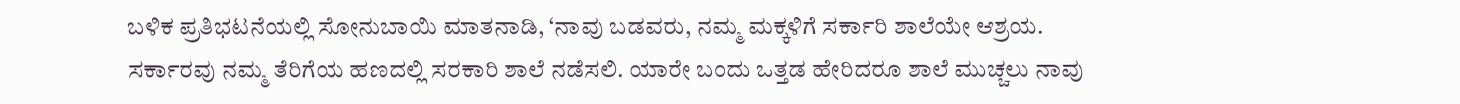ಬಳಿಕ ಪ್ರತಿಭಟನೆಯಲ್ಲಿ ಸೋನುಬಾಯಿ ಮಾತನಾಡಿ, ‘ನಾವು ಬಡವರು, ನಮ್ಮ ಮಕ್ಕಳಿಗೆ ಸರ್ಕಾರಿ ಶಾಲೆಯೇ ಆಶ್ರಯ. ಸರ್ಕಾರವು ನಮ್ಮ ತೆರಿಗೆಯ ಹಣದಲ್ಲಿ ಸರಕಾರಿ ಶಾಲೆ ನಡೆಸಲಿ. ಯಾರೇ ಬಂದು ಒತ್ತಡ ಹೇರಿದರೂ ಶಾಲೆ ಮುಚ್ಚಲು ನಾವು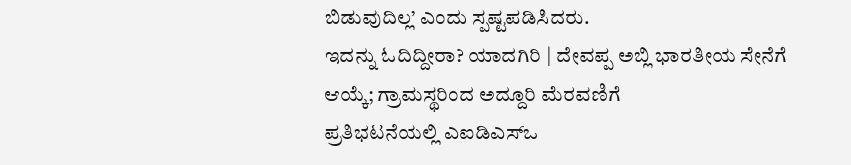ಬಿಡುವುದಿಲ್ಲ’ ಎಂದು ಸ್ಪಷ್ಟಪಡಿಸಿದರು.
ಇದನ್ನು ಓದಿದ್ದೀರಾ? ಯಾದಗಿರಿ | ದೇವಪ್ಪ ಅಬ್ಲಿ ಭಾರತೀಯ ಸೇನೆಗೆ ಆಯ್ಕೆ; ಗ್ರಾಮಸ್ಥರಿಂದ ಅದ್ದೂರಿ ಮೆರವಣಿಗೆ
ಪ್ರತಿಭಟನೆಯಲ್ಲಿ ಎಐಡಿಎಸ್ಒ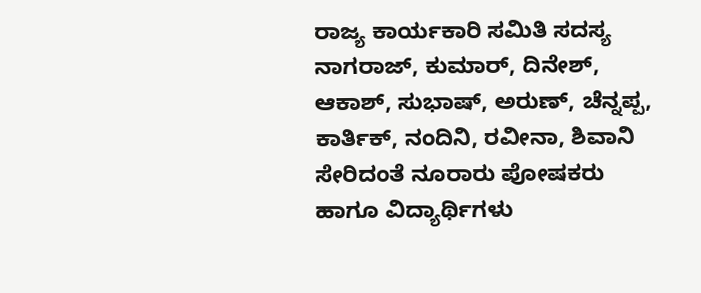ರಾಜ್ಯ ಕಾರ್ಯಕಾರಿ ಸಮಿತಿ ಸದಸ್ಯ ನಾಗರಾಜ್, ಕುಮಾರ್, ದಿನೇಶ್, ಆಕಾಶ್, ಸುಭಾಷ್, ಅರುಣ್, ಚೆನ್ನಪ್ಪ, ಕಾರ್ತಿಕ್, ನಂದಿನಿ, ರವೀನಾ, ಶಿವಾನಿ ಸೇರಿದಂತೆ ನೂರಾರು ಪೋಷಕರು ಹಾಗೂ ವಿದ್ಯಾರ್ಥಿಗಳು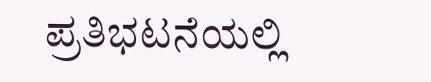ಪ್ರತಿಭಟನೆಯಲ್ಲಿ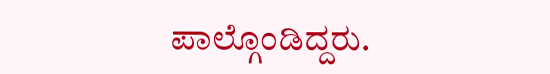ಪಾಲ್ಗೊಂಡಿದ್ದರು.